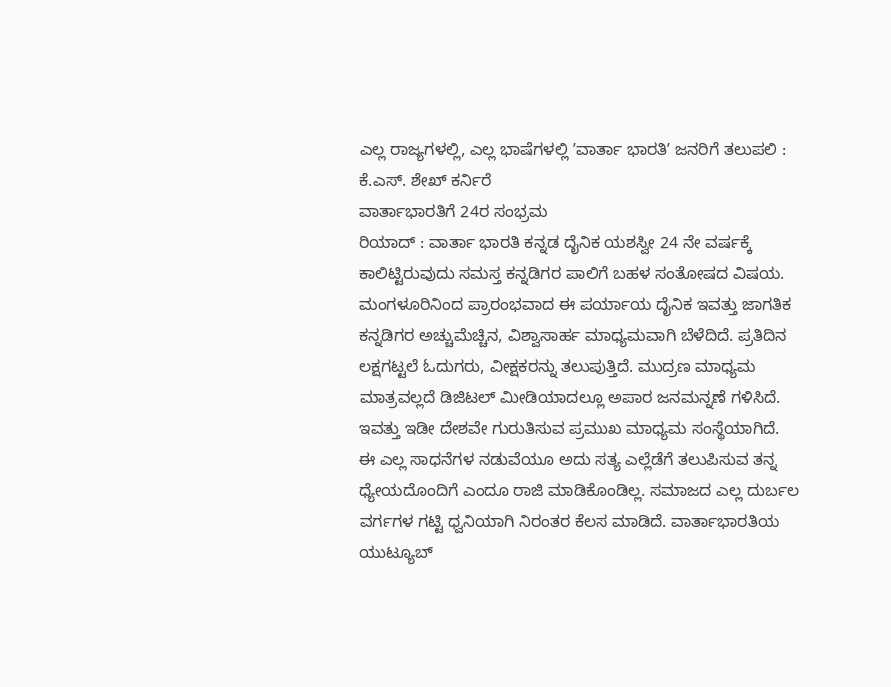ಎಲ್ಲ ರಾಜ್ಯಗಳಲ್ಲಿ, ಎಲ್ಲ ಭಾಷೆಗಳಲ್ಲಿ ʼವಾರ್ತಾ ಭಾರತಿʼ ಜನರಿಗೆ ತಲುಪಲಿ : ಕೆ.ಎಸ್. ಶೇಖ್ ಕರ್ನಿರೆ
ವಾರ್ತಾಭಾರತಿಗೆ 24ರ ಸಂಭ್ರಮ
ರಿಯಾದ್ : ವಾರ್ತಾ ಭಾರತಿ ಕನ್ನಡ ದೈನಿಕ ಯಶಸ್ವೀ 24 ನೇ ವರ್ಷಕ್ಕೆ ಕಾಲಿಟ್ಟಿರುವುದು ಸಮಸ್ತ ಕನ್ನಡಿಗರ ಪಾಲಿಗೆ ಬಹಳ ಸಂತೋಷದ ವಿಷಯ. ಮಂಗಳೂರಿನಿಂದ ಪ್ರಾರಂಭವಾದ ಈ ಪರ್ಯಾಯ ದೈನಿಕ ಇವತ್ತು ಜಾಗತಿಕ ಕನ್ನಡಿಗರ ಅಚ್ಚುಮೆಚ್ಚಿನ, ವಿಶ್ವಾಸಾರ್ಹ ಮಾಧ್ಯಮವಾಗಿ ಬೆಳೆದಿದೆ. ಪ್ರತಿದಿನ ಲಕ್ಷಗಟ್ಟಲೆ ಓದುಗರು, ವೀಕ್ಷಕರನ್ನು ತಲುಪುತ್ತಿದೆ. ಮುದ್ರಣ ಮಾಧ್ಯಮ ಮಾತ್ರವಲ್ಲದೆ ಡಿಜಿಟಲ್ ಮೀಡಿಯಾದಲ್ಲೂ ಅಪಾರ ಜನಮನ್ನಣೆ ಗಳಿಸಿದೆ. ಇವತ್ತು ಇಡೀ ದೇಶವೇ ಗುರುತಿಸುವ ಪ್ರಮುಖ ಮಾಧ್ಯಮ ಸಂಸ್ಥೆಯಾಗಿದೆ.
ಈ ಎಲ್ಲ ಸಾಧನೆಗಳ ನಡುವೆಯೂ ಅದು ಸತ್ಯ ಎಲ್ಲೆಡೆಗೆ ತಲುಪಿಸುವ ತನ್ನ ಧ್ಯೇಯದೊಂದಿಗೆ ಎಂದೂ ರಾಜಿ ಮಾಡಿಕೊಂಡಿಲ್ಲ. ಸಮಾಜದ ಎಲ್ಲ ದುರ್ಬಲ ವರ್ಗಗಳ ಗಟ್ಟಿ ಧ್ವನಿಯಾಗಿ ನಿರಂತರ ಕೆಲಸ ಮಾಡಿದೆ. ವಾರ್ತಾಭಾರತಿಯ ಯುಟ್ಯೂಬ್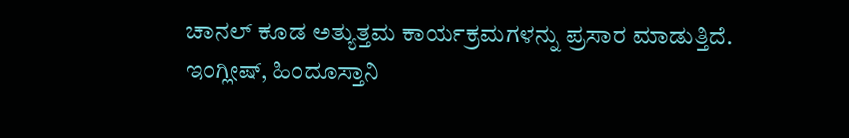ಚಾನಲ್ ಕೂಡ ಅತ್ಯುತ್ತಮ ಕಾರ್ಯಕ್ರಮಗಳನ್ನು ಪ್ರಸಾರ ಮಾಡುತ್ತಿದೆ.
ಇಂಗ್ಲೀಷ್, ಹಿಂದೂಸ್ತಾನಿ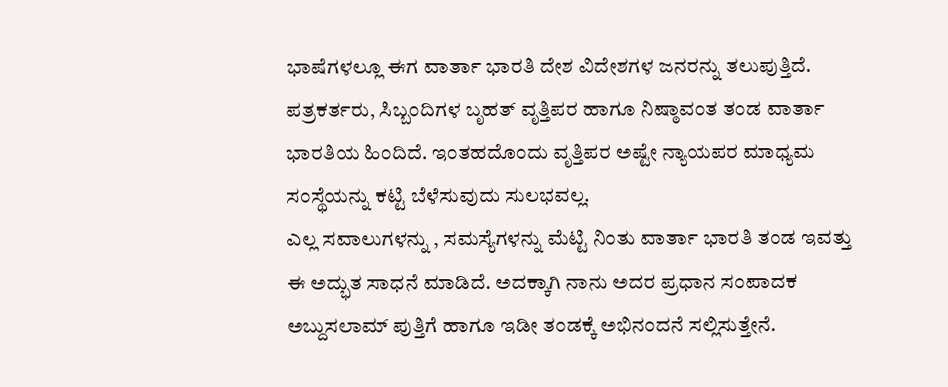ಭಾಷೆಗಳಲ್ಲೂ ಈಗ ವಾರ್ತಾ ಭಾರತಿ ದೇಶ ವಿದೇಶಗಳ ಜನರನ್ನು ತಲುಪುತ್ತಿದೆ. ಪತ್ರಕರ್ತರು, ಸಿಬ್ಬಂದಿಗಳ ಬೃಹತ್ ವೃತ್ತಿಪರ ಹಾಗೂ ನಿಷ್ಠಾವಂತ ತಂಡ ವಾರ್ತಾ ಭಾರತಿಯ ಹಿಂದಿದೆ. ಇಂತಹದೊಂದು ವೃತ್ತಿಪರ ಅಷ್ಟೇ ನ್ಯಾಯಪರ ಮಾಧ್ಯಮ ಸಂಸ್ಥೆಯನ್ನು ಕಟ್ಟಿ ಬೆಳೆಸುವುದು ಸುಲಭವಲ್ಲ.
ಎಲ್ಲ ಸವಾಲುಗಳನ್ನು , ಸಮಸ್ಯೆಗಳನ್ನು ಮೆಟ್ಟಿ ನಿಂತು ವಾರ್ತಾ ಭಾರತಿ ತಂಡ ಇವತ್ತು ಈ ಅದ್ಭುತ ಸಾಧನೆ ಮಾಡಿದೆ. ಅದಕ್ಕಾಗಿ ನಾನು ಅದರ ಪ್ರಧಾನ ಸಂಪಾದಕ ಅಬ್ದುಸಲಾಮ್ ಪುತ್ತಿಗೆ ಹಾಗೂ ಇಡೀ ತಂಡಕ್ಕೆ ಅಭಿನಂದನೆ ಸಲ್ಲಿಸುತ್ತೇನೆ.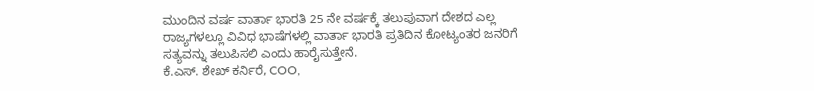ಮುಂದಿನ ವರ್ಷ ವಾರ್ತಾ ಭಾರತಿ 25 ನೇ ವರ್ಷಕ್ಕೆ ತಲುಪುವಾಗ ದೇಶದ ಎಲ್ಲ ರಾಜ್ಯಗಳಲ್ಲೂ ವಿವಿಧ ಭಾಷೆಗಳಲ್ಲಿ ವಾರ್ತಾ ಭಾರತಿ ಪ್ರತಿದಿನ ಕೋಟ್ಯಂತರ ಜನರಿಗೆ ಸತ್ಯವನ್ನು ತಲುಪಿಸಲಿ ಎಂದು ಹಾರೈಸುತ್ತೇನೆ.
ಕೆ.ಎಸ್. ಶೇಖ್ ಕರ್ನಿರೆ, COO,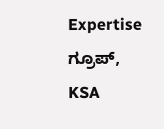Expertise ಗ್ರೂಪ್, KSA